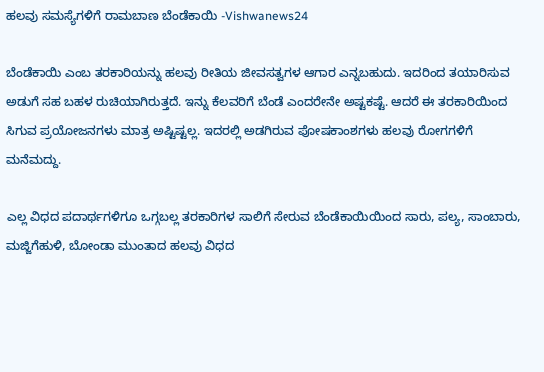ಹಲವು ಸಮಸ್ಯೆಗಳಿಗೆ ರಾಮಬಾಣ ಬೆಂಡೆಕಾಯಿ -Vishwanews24

ಬೆಂಡೆಕಾಯಿ ಎಂಬ ತರಕಾರಿಯನ್ನು ಹಲವು ರೀತಿಯ ಜೀವಸತ್ವಗಳ ಆಗಾರ ಎನ್ನಬಹುದು. ಇದರಿಂದ ತಯಾರಿಸುವ ಅಡುಗೆ ಸಹ ಬಹಳ ರುಚಿಯಾಗಿರುತ್ತದೆ. ಇನ್ನು ಕೆಲವರಿಗೆ ಬೆಂಡೆ ಎಂದರೇನೇ ಅಷ್ಟಕಷ್ಟೆ. ಆದರೆ ಈ ತರಕಾರಿಯಿಂದ ಸಿಗುವ ಪ್ರಯೋಜನಗಳು ಮಾತ್ರ ಅಷ್ಟಿಷ್ಟಲ್ಲ. ಇದರಲ್ಲಿ ಅಡಗಿರುವ ಪೋಷಕಾಂಶಗಳು ಹಲವು ರೋಗಗಳಿಗೆ ಮನೆಮದ್ದು.

ಎಲ್ಲ ವಿಧದ ಪದಾರ್ಥಗಳಿಗೂ ಒಗ್ಗಬಲ್ಲ ತರಕಾರಿಗಳ ಸಾಲಿಗೆ ಸೇರುವ ಬೆಂಡೆಕಾಯಿಯಿಂದ ಸಾರು, ಪಲ್ಯ, ಸಾಂಬಾರು, ಮಜ್ಜಿಗೆಹುಳಿ, ಬೋಂಡಾ ಮುಂತಾದ ಹಲವು ವಿಧದ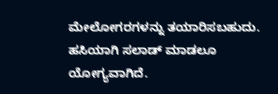ಮೇಲೋಗರಗಳನ್ನು ತಯಾರಿಸಬಹುದು. ಹಸಿಯಾಗಿ ಸಲಾಡ್ ಮಾಡಲೂ ಯೋಗ್ಯವಾಗಿದೆ.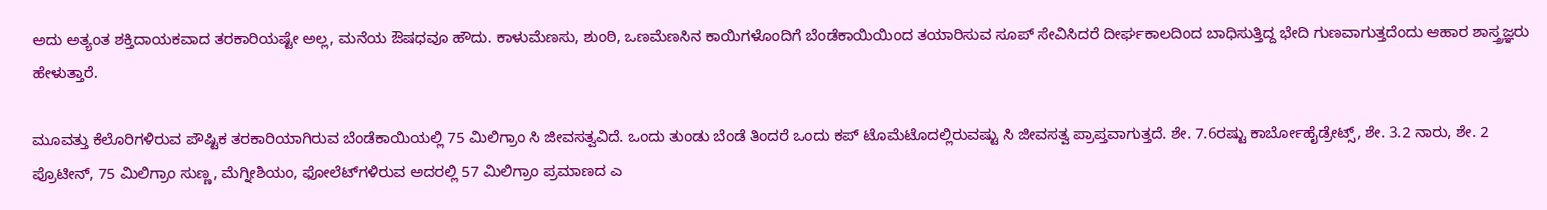ಅದು ಅತ್ಯಂತ ಶಕ್ತಿದಾಯಕವಾದ ತರಕಾರಿಯಷ್ಟೇ ಅಲ್ಲ, ಮನೆಯ ಔಷಧವೂ ಹೌದು. ಕಾಳುಮೆಣಸು, ಶುಂಠಿ, ಒಣಮೆಣಸಿನ ಕಾಯಿಗಳೊಂದಿಗೆ ಬೆಂಡೆಕಾಯಿಯಿಂದ ತಯಾರಿಸುವ ಸೂಪ್ ಸೇವಿಸಿದರೆ ದೀರ್ಘಕಾಲದಿಂದ ಬಾಧಿಸುತ್ತಿದ್ದ ಭೇದಿ ಗುಣವಾಗುತ್ತದೆಂದು ಆಹಾರ ಶಾಸ್ತ್ರಜ್ಞರು ಹೇಳುತ್ತಾರೆ.

ಮೂವತ್ತು ಕೆಲೊರಿಗಳಿರುವ ಪೌಷ್ಟಿಕ ತರಕಾರಿಯಾಗಿರುವ ಬೆಂಡೆಕಾಯಿಯಲ್ಲಿ 75 ಮಿಲಿಗ್ರಾಂ ಸಿ ಜೀವಸತ್ವವಿದೆ. ಒಂದು ತುಂಡು ಬೆಂಡೆ ತಿಂದರೆ ಒಂದು ಕಪ್ ಟೊಮೆಟೊದಲ್ಲಿರುವಷ್ಟು ಸಿ ಜೀವಸತ್ವ ಪ್ರಾಪ್ತವಾಗುತ್ತದೆ. ಶೇ. 7.6ರಷ್ಟು ಕಾರ್ಬೋಹೈಡ್ರೇಟ್ಸ್, ಶೇ. 3.2 ನಾರು, ಶೇ. 2 ಪ್ರೊಟೀನ್, 75 ಮಿಲಿಗ್ರಾಂ ಸುಣ್ಣ, ಮೆಗ್ನೀಶಿಯಂ, ಫೋಲೆಟ್‌ಗಳಿರುವ ಅದರಲ್ಲಿ 57 ಮಿಲಿಗ್ರಾಂ ಪ್ರಮಾಣದ ಎ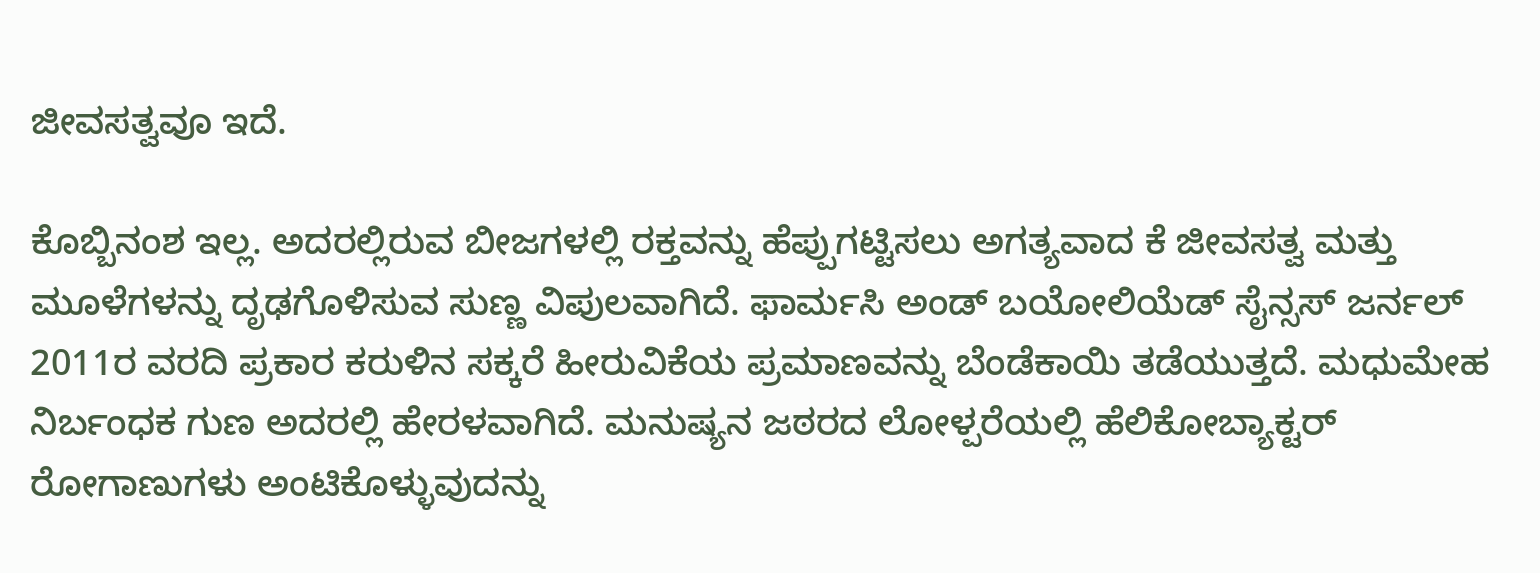ಜೀವಸತ್ವವೂ ಇದೆ.

ಕೊಬ್ಬಿನಂಶ ಇಲ್ಲ. ಅದರಲ್ಲಿರುವ ಬೀಜಗಳಲ್ಲಿ ರಕ್ತವನ್ನು ಹೆಪ್ಪುಗಟ್ಟಿಸಲು ಅಗತ್ಯವಾದ ಕೆ ಜೀವಸತ್ವ ಮತ್ತು ಮೂಳೆಗಳನ್ನು ದೃಢಗೊಳಿಸುವ ಸುಣ್ಣ ವಿಪುಲವಾಗಿದೆ. ಫಾರ್ಮಸಿ ಅಂಡ್ ಬಯೋಲಿಯೆಡ್ ಸೈನ್ಸಸ್ ಜರ್ನಲ್ 2011ರ ವರದಿ ಪ್ರಕಾರ ಕರುಳಿನ ಸಕ್ಕರೆ ಹೀರುವಿಕೆಯ ಪ್ರಮಾಣವನ್ನು ಬೆಂಡೆಕಾಯಿ ತಡೆಯುತ್ತದೆ. ಮಧುಮೇಹ ನಿರ್ಬಂಧಕ ಗುಣ ಅದರಲ್ಲಿ ಹೇರಳವಾಗಿದೆ. ಮನುಷ್ಯನ ಜಠರದ ಲೋಳ್ಪರೆಯಲ್ಲಿ ಹೆಲಿಕೋಬ್ಯಾಕ್ಟರ್ ರೋಗಾಣುಗಳು ಅಂಟಿಕೊಳ್ಳುವುದನ್ನು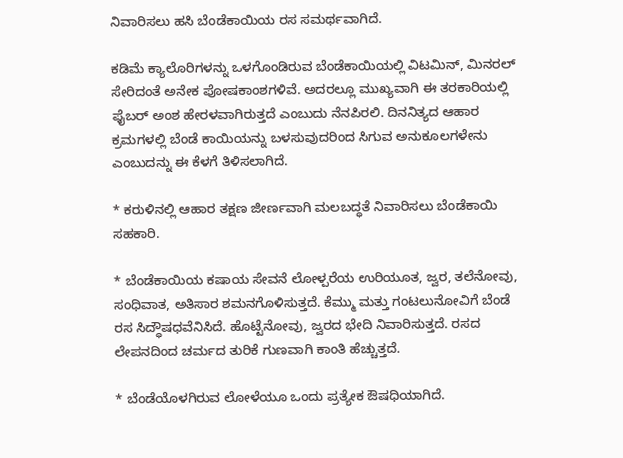ನಿವಾರಿಸಲು ಹಸಿ ಬೆಂಡೆಕಾಯಿಯ ರಸ ಸಮರ್ಥವಾಗಿದೆ.

ಕಡಿಮೆ ಕ್ಯಾಲೊರಿಗಳನ್ನು ಒಳಗೊಂಡಿರುವ ಬೆಂಡೆಕಾಯಿಯಲ್ಲಿ ವಿಟಮಿನ್, ಮಿನರಲ್ ಸೇರಿದಂತೆ ಅನೇಕ ಪೋಷಕಾಂಶಗಳಿವೆ. ಅದರಲ್ಲೂ ಮುಖ್ಯವಾಗಿ ಈ ತರಕಾರಿಯಲ್ಲಿ ಫೈಬರ್ ಅಂಶ ಹೇರಳವಾಗಿರುತ್ತದೆ ಎಂಬುದು ನೆನಪಿರಲಿ. ದಿನನಿತ್ಯದ ಆಹಾರ ಕ್ರಮಗಳಲ್ಲಿ ಬೆಂಡೆ ಕಾಯಿಯನ್ನು ಬಳಸುವುದರಿಂದ ಸಿಗುವ ಅನುಕೂಲಗಳೇನು ಎಂಬುದನ್ನು ಈ ಕೆಳಗೆ ತಿಳಿಸಲಾಗಿದೆ.

* ಕರುಳಿನಲ್ಲಿ ಆಹಾರ ತಕ್ಷಣ ಜೀರ್ಣವಾಗಿ ಮಲಬದ್ಧತೆ ನಿವಾರಿಸಲು ಬೆಂಡೆಕಾಯಿ ಸಹಕಾರಿ.

* ಬೆಂಡೆಕಾಯಿಯ ಕಷಾಯ ಸೇವನೆ ಲೋಳ್ಪರೆಯ ಉರಿಯೂತ, ಜ್ವರ, ತಲೆನೋವು, ಸಂಧಿವಾತ, ಅತಿಸಾರ ಶಮನಗೊಳಿಸುತ್ತದೆ. ಕೆಮ್ಮು ಮತ್ತು ಗಂಟಲುನೋವಿಗೆ ಬೆಂಡೆ ರಸ ಸಿದ್ಧೌಷಧವೆನಿಸಿದೆ. ಹೊಟ್ಟೆನೋವು, ಜ್ವರದ ಭೇದಿ ನಿವಾರಿಸುತ್ತದೆ. ರಸದ ಲೇಪನದಿಂದ ಚರ್ಮದ ತುರಿಕೆ ಗುಣವಾಗಿ ಕಾಂತಿ ಹೆಚ್ಚುತ್ತದೆ.

* ಬೆಂಡೆಯೊಳಗಿರುವ ಲೋಳೆಯೂ ಒಂದು ಪ್ರತ್ಯೇಕ ಔಷಧಿಯಾಗಿದೆ.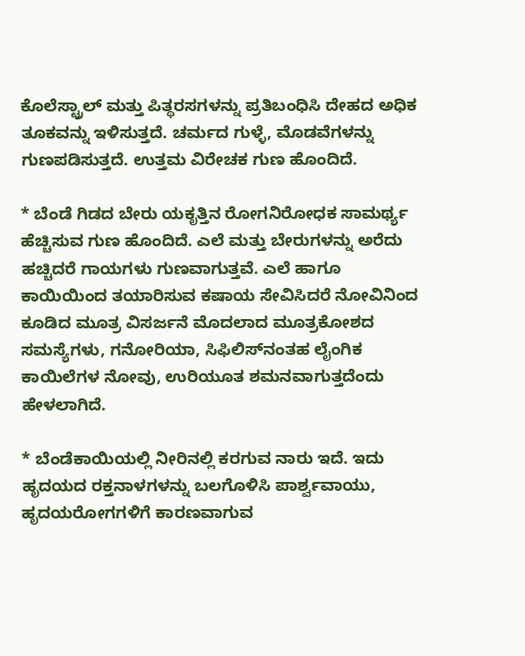ಕೊಲೆಸ್ಟ್ರಾಲ್ ಮತ್ತು ಪಿತ್ಥರಸಗಳನ್ನು ಪ್ರತಿಬಂಧಿಸಿ ದೇಹದ ಅಧಿಕ ತೂಕವನ್ನು ಇಳಿಸುತ್ತದೆ. ಚರ್ಮದ ಗುಳ್ಳೆ, ಮೊಡವೆಗಳನ್ನು ಗುಣಪಡಿಸುತ್ತದೆ. ಉತ್ತಮ ವಿರೇಚಕ ಗುಣ ಹೊಂದಿದೆ.

* ಬೆಂಡೆ ಗಿಡದ ಬೇರು ಯಕೃತ್ತಿನ ರೋಗನಿರೋಧಕ ಸಾಮರ್ಥ್ಯ ಹೆಚ್ಚಿಸುವ ಗುಣ ಹೊಂದಿದೆ. ಎಲೆ ಮತ್ತು ಬೇರುಗಳನ್ನು ಅರೆದು ಹಚ್ಚಿದರೆ ಗಾಯಗಳು ಗುಣವಾಗುತ್ತವೆ. ಎಲೆ ಹಾಗೂ ಕಾಯಿಯಿಂದ ತಯಾರಿಸುವ ಕಷಾಯ ಸೇವಿಸಿದರೆ ನೋವಿನಿಂದ ಕೂಡಿದ ಮೂತ್ರ ವಿಸರ್ಜನೆ ಮೊದಲಾದ ಮೂತ್ರಕೋಶದ ಸಮಸ್ಯೆಗಳು, ಗನೋರಿಯಾ, ಸಿಫಿಲಿಸ್‌ನಂತಹ ಲೈಂಗಿಕ ಕಾಯಿಲೆಗಳ ನೋವು, ಉರಿಯೂತ ಶಮನವಾಗುತ್ತದೆಂದು ಹೇಳಲಾಗಿದೆ.

* ಬೆಂಡೆಕಾಯಿಯಲ್ಲಿ ನೀರಿನಲ್ಲಿ ಕರಗುವ ನಾರು ಇದೆ. ಇದು ಹೃದಯದ ರಕ್ತನಾಳಗಳನ್ನು ಬಲಗೊಳಿಸಿ ಪಾರ್ಶ್ವವಾಯು, ಹೃದಯರೋಗಗಳಿಗೆ ಕಾರಣವಾಗುವ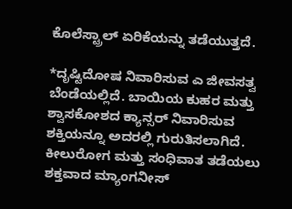ಕೊಲೆಸ್ಟ್ರಾಲ್ ಏರಿಕೆಯನ್ನು ತಡೆಯುತ್ತದೆ.

*ದೃಷ್ಟಿದೋಷ ನಿವಾರಿಸುವ ಎ ಜೀವಸತ್ವ ಬೆಂಡೆಯಲ್ಲಿದೆ. ಬಾಯಿಯ ಕುಹರ ಮತ್ತು ಶ್ವಾಸಕೋಶದ ಕ್ಯಾನ್ಸರ್ ನಿವಾರಿಸುವ ಶಕ್ತಿಯನ್ನೂ ಅದರಲ್ಲಿ ಗುರುತಿಸಲಾಗಿದೆ. ಕೀಲುರೋಗ ಮತ್ತು ಸಂಧಿವಾತ ತಡೆಯಲು ಶಕ್ತವಾದ ಮ್ಯಾಂಗನೀಸ್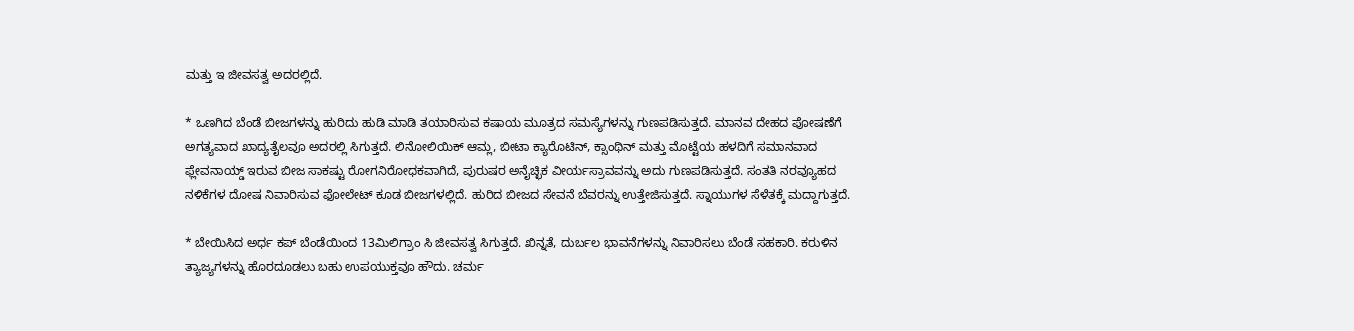ಮತ್ತು ಇ ಜೀವಸತ್ವ ಅದರಲ್ಲಿದೆ.

* ಒಣಗಿದ ಬೆಂಡೆ ಬೀಜಗಳನ್ನು ಹುರಿದು ಹುಡಿ ಮಾಡಿ ತಯಾರಿಸುವ ಕಷಾಯ ಮೂತ್ರದ ಸಮಸ್ಯೆಗಳನ್ನು ಗುಣಪಡಿಸುತ್ತದೆ. ಮಾನವ ದೇಹದ ಪೋಷಣೆಗೆ ಅಗತ್ಯವಾದ ಖಾದ್ಯತೈಲವೂ ಅದರಲ್ಲಿ ಸಿಗುತ್ತದೆ. ಲಿನೋಲಿಯಿಕ್ ಆಮ್ಲ, ಬೀಟಾ ಕ್ಯಾರೊಟಿನ್, ಕ್ಸಾಂಥಿನ್ ಮತ್ತು ಮೊಟ್ಟೆಯ ಹಳದಿಗೆ ಸಮಾನವಾದ ಫ್ಲೇವನಾಯ್ಡ್ ಇರುವ ಬೀಜ ಸಾಕಷ್ಟು ರೋಗನಿರೋಧಕವಾಗಿದೆ, ಪುರುಷರ ಅನೈಚ್ಛಿಕ ವೀರ್ಯಸ್ರಾವವನ್ನು ಅದು ಗುಣಪಡಿಸುತ್ತದೆ. ಸಂತತಿ ನರವ್ಯೂಹದ ನಳಿಕೆಗಳ ದೋಷ ನಿವಾರಿಸುವ ಫೋಲೇಟ್ ಕೂಡ ಬೀಜಗಳಲ್ಲಿದೆ. ಹುರಿದ ಬೀಜದ ಸೇವನೆ ಬೆವರನ್ನು ಉತ್ತೇಜಿಸುತ್ತದೆ. ಸ್ನಾಯುಗಳ ಸೆಳೆತಕ್ಕೆ ಮದ್ದಾಗುತ್ತದೆ.

* ಬೇಯಿಸಿದ ಅರ್ಧ ಕಪ್ ಬೆಂಡೆಯಿಂದ 13ಮಿಲಿಗ್ರಾಂ ಸಿ ಜೀವಸತ್ವ ಸಿಗುತ್ತದೆ. ಖಿನ್ನತೆ, ದುರ್ಬಲ ಭಾವನೆಗಳನ್ನು ನಿವಾರಿಸಲು ಬೆಂಡೆ ಸಹಕಾರಿ. ಕರುಳಿನ ತ್ಯಾಜ್ಯಗಳನ್ನು ಹೊರದೂಡಲು ಬಹು ಉಪಯುಕ್ತವೂ ಹೌದು. ಚರ್ಮ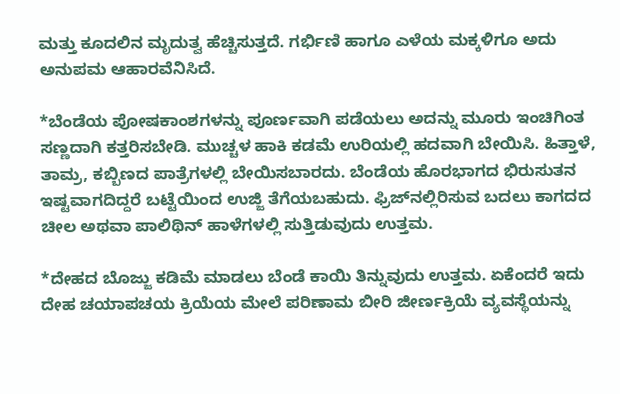ಮತ್ತು ಕೂದಲಿನ ಮೃದುತ್ವ ಹೆಚ್ಚಿಸುತ್ತದೆ. ಗರ್ಭಿಣಿ ಹಾಗೂ ಎಳೆಯ ಮಕ್ಕಳಿಗೂ ಅದು ಅನುಪಮ ಆಹಾರವೆನಿಸಿದೆ.

*ಬೆಂಡೆಯ ಪೋಷಕಾಂಶಗಳನ್ನು ಪೂರ್ಣವಾಗಿ ಪಡೆಯಲು ಅದನ್ನು ಮೂರು ಇಂಚಿಗಿಂತ ಸಣ್ಣದಾಗಿ ಕತ್ತರಿಸಬೇಡಿ. ಮುಚ್ಚಳ ಹಾಕಿ ಕಡಮೆ ಉರಿಯಲ್ಲಿ ಹದವಾಗಿ ಬೇಯಿಸಿ. ಹಿತ್ತಾಳೆ, ತಾಮ್ರ, ಕಬ್ಬಿಣದ ಪಾತ್ರೆಗಳಲ್ಲಿ ಬೇಯಿಸಬಾರದು. ಬೆಂಡೆಯ ಹೊರಭಾಗದ ಭಿರುಸುತನ ಇಷ್ಟವಾಗದಿದ್ದರೆ ಬಟ್ಟೆಯಿಂದ ಉಜ್ಜಿ ತೆಗೆಯಬಹುದು. ಫ್ರಿಜ್‌ನಲ್ಲಿರಿಸುವ ಬದಲು ಕಾಗದದ ಚೀಲ ಅಥವಾ ಪಾಲಿಥಿನ್ ಹಾಳೆಗಳಲ್ಲಿ ಸುತ್ತಿಡುವುದು ಉತ್ತಮ.

*ದೇಹದ ಬೊಜ್ಜು ಕಡಿಮೆ ಮಾಡಲು ಬೆಂಡೆ ಕಾಯಿ ತಿನ್ನುವುದು ಉತ್ತಮ. ಏಕೆಂದರೆ ಇದು ದೇಹ ಚಯಾಪಚಯ ಕ್ರಿಯೆಯ ಮೇಲೆ ಪರಿಣಾಮ ಬೀರಿ ಜೀರ್ಣಕ್ರಿಯೆ ವ್ಯವಸ್ಥೆಯನ್ನು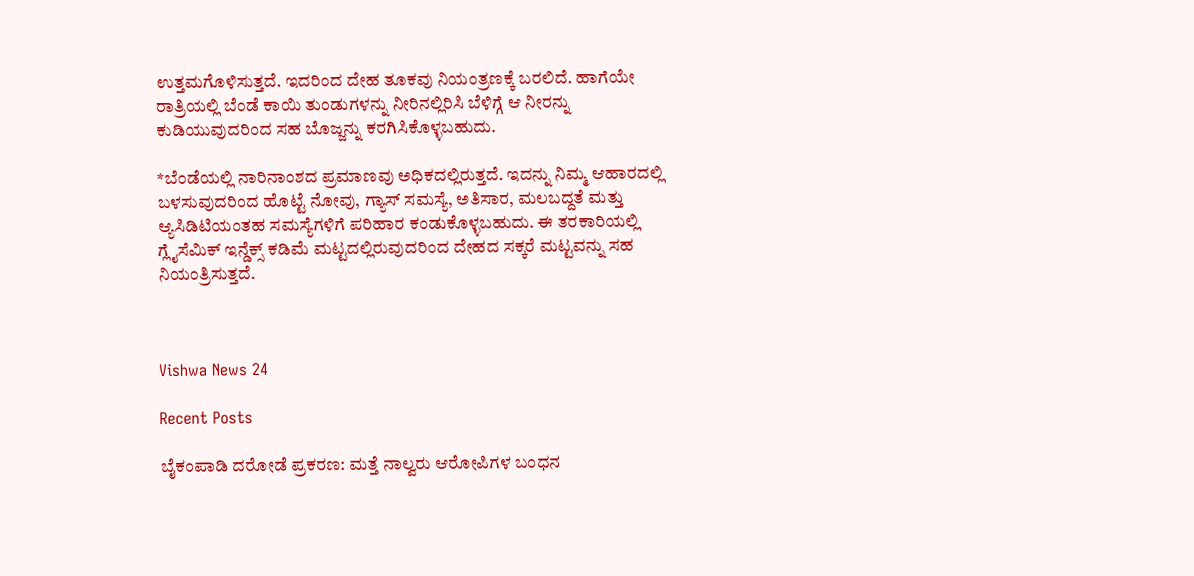ಉತ್ತಮಗೊಳಿಸುತ್ತದೆ. ಇದರಿಂದ ದೇಹ ತೂಕವು ನಿಯಂತ್ರಣಕ್ಕೆ ಬರಲಿದೆ. ಹಾಗೆಯೇ ರಾತ್ರಿಯಲ್ಲಿ ಬೆಂಡೆ ಕಾಯಿ ತುಂಡುಗಳನ್ನು ನೀರಿನಲ್ಲಿರಿಸಿ ಬೆಳಿಗ್ಗೆ ಆ ನೀರನ್ನು ಕುಡಿಯುವುದರಿಂದ ಸಹ ಬೊಜ್ಜನ್ನು ಕರಗಿಸಿಕೊಳ್ಳಬಹುದು.

*ಬೆಂಡೆಯಲ್ಲಿ ನಾರಿನಾಂಶದ ಪ್ರಮಾಣವು ಅಧಿಕದಲ್ಲಿರುತ್ತದೆ. ಇದನ್ನು ನಿಮ್ಮ ಆಹಾರದಲ್ಲಿ ಬಳಸುವುದರಿಂದ ಹೊಟ್ಟೆ ನೋವು, ಗ್ಯಾಸ್ ಸಮಸ್ಯೆ, ಅತಿಸಾರ, ಮಲಬದ್ದತೆ ಮತ್ತು ಆ್ಯಸಿಡಿಟಿಯಂತಹ ಸಮಸ್ಯೆಗಳಿಗೆ ಪರಿಹಾರ ಕಂಡುಕೊಳ್ಳಬಹುದು. ಈ ತರಕಾರಿಯಲ್ಲಿ ಗ್ಲೈಸೆಮಿಕ್ ಇನ್ಡೆಕ್ಸ್ ಕಡಿಮೆ ಮಟ್ಟದಲ್ಲಿರುವುದರಿಂದ ದೇಹದ ಸಕ್ಕರೆ ಮಟ್ಟವನ್ನು ಸಹ ನಿಯಂತ್ರಿಸುತ್ತದೆ.



Vishwa News 24

Recent Posts

ಬೈಕಂಪಾಡಿ ದರೋಡೆ ಪ್ರಕರಣ: ಮತ್ತೆ ನಾಲ್ವರು ಆರೋಪಿಗಳ ಬಂಧನ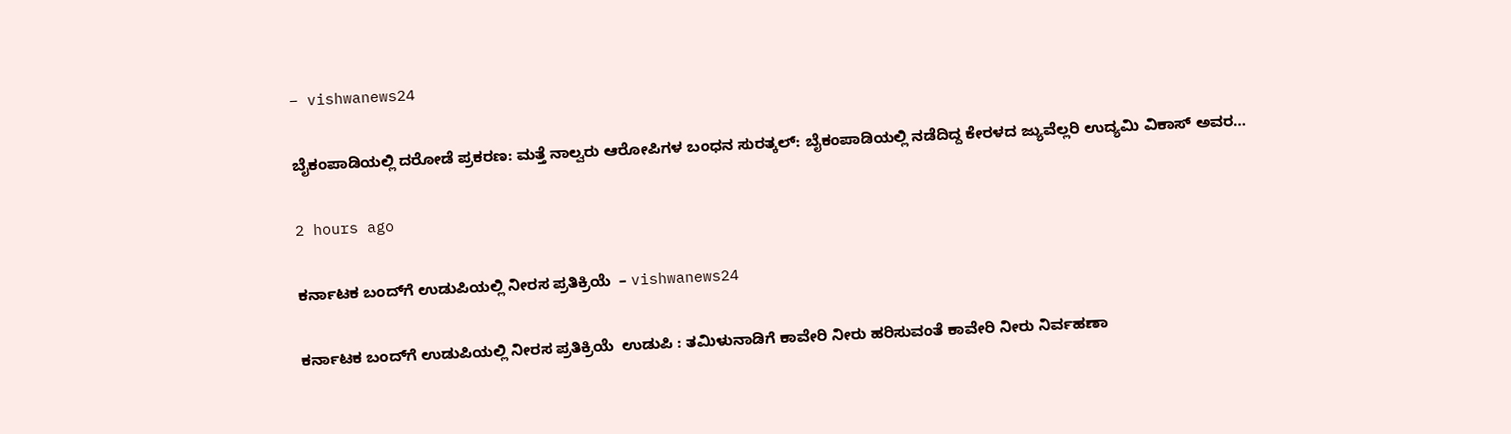– vishwanews24

ಬೈಕಂಪಾಡಿಯಲ್ಲಿ ದರೋಡೆ ಪ್ರಕರಣ: ಮತ್ತೆ ನಾಲ್ವರು ಆರೋಪಿಗಳ ಬಂಧನ ಸುರತ್ಕಲ್: ಬೈಕಂಪಾಡಿಯಲ್ಲಿ ನಡೆದಿದ್ದ ಕೇರಳದ ಜ್ಯುವೆಲ್ಲರಿ ಉದ್ಯಮಿ ವಿಕಾಸ್ ಅವರ…

2 hours ago

ಕರ್ನಾಟಕ ಬಂದ್‌ಗೆ ಉಡುಪಿಯಲ್ಲಿ ನೀರಸ ಪ್ರತಿಕ್ರಿಯೆ  – vishwanews24

ಕರ್ನಾಟಕ ಬಂದ್‌ಗೆ ಉಡುಪಿಯಲ್ಲಿ ನೀರಸ ಪ್ರತಿಕ್ರಿಯೆ  ಉಡುಪಿ : ತಮಿಳುನಾಡಿಗೆ ಕಾವೇರಿ ನೀರು ಹರಿಸುವಂತೆ ಕಾವೇರಿ ನೀರು ನಿರ್ವಹಣಾ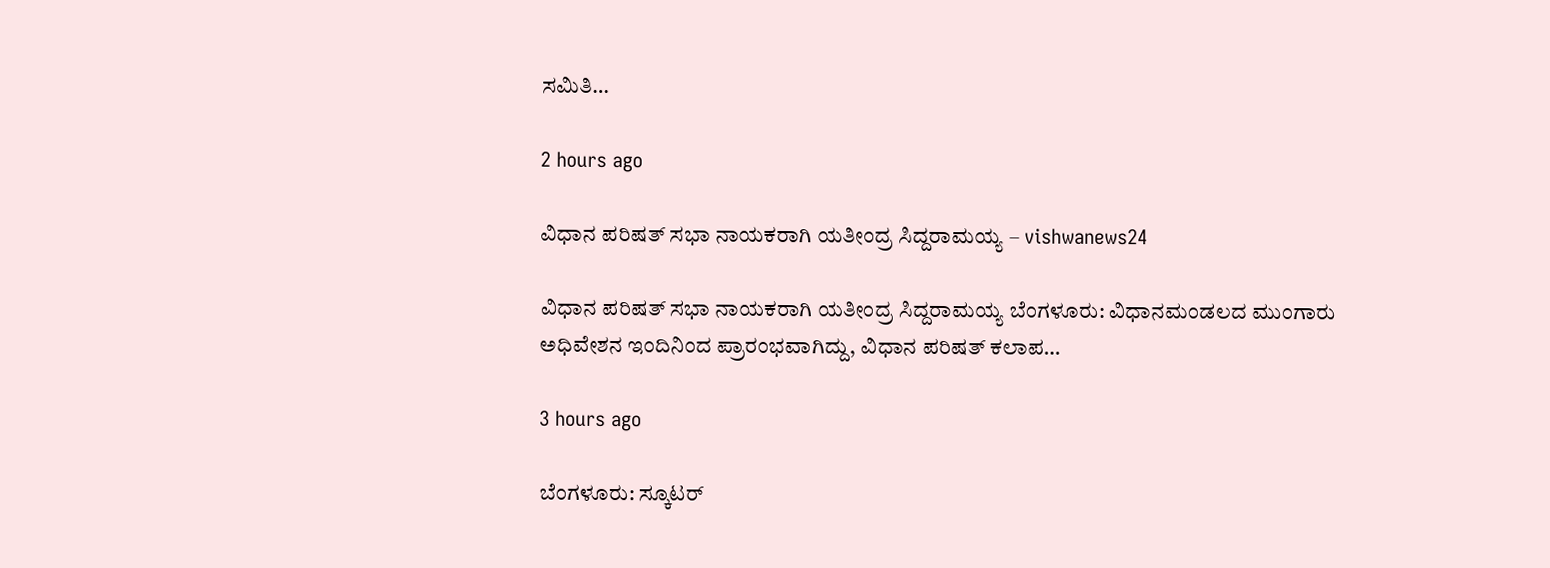ಸಮಿತಿ…

2 hours ago

ವಿಧಾನ ಪರಿಷತ್ ಸಭಾ ನಾಯಕರಾಗಿ ಯತೀಂದ್ರ ಸಿದ್ದರಾಮಯ್ಯ – vishwanews24

ವಿಧಾನ ಪರಿಷತ್ ಸಭಾ ನಾಯಕರಾಗಿ ಯತೀಂದ್ರ ಸಿದ್ದರಾಮಯ್ಯ ಬೆಂಗಳೂರು: ವಿಧಾನಮಂಡಲದ ಮುಂಗಾರು ಅಧಿವೇಶನ ಇಂದಿನಿಂದ ಪ್ರಾರಂಭವಾಗಿದ್ದು, ವಿಧಾನ ಪರಿಷತ್ ಕಲಾಪ…

3 hours ago

ಬೆಂಗಳೂರು: ಸ್ಕೂಟರ್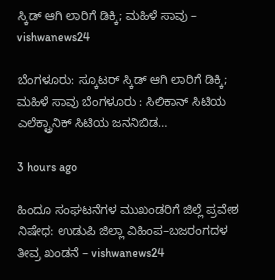ಸ್ಕಿಡ್ ಆಗಿ ಲಾರಿಗೆ ಡಿಕ್ಕಿ; ಮಹಿಳೆ ಸಾವು – vishwanews24

ಬೆಂಗಳೂರು: ಸ್ಕೂಟರ್ ಸ್ಕಿಡ್ ಆಗಿ ಲಾರಿಗೆ ಡಿಕ್ಕಿ; ಮಹಿಳೆ ಸಾವು ಬೆಂಗಳೂರು : ಸಿಲಿಕಾನ್ ಸಿಟಿಯ ಎಲೆಕ್ಟ್ರಾನಿಕ್ ಸಿಟಿಯ ಜನನಿಬಿಡ…

3 hours ago

ಹಿಂದೂ ಸಂಘಟನೆಗಳ ಮುಖಂಡರಿಗೆ ಜಿಲ್ಲೆ ಪ್ರವೇಶ ನಿಷೇಧ: ಉಡುಪಿ ಜಿಲ್ಲಾ ವಿಹಿಂಪ–ಬಜರಂಗದಳ ತೀವ್ರ ಖಂಡನೆ – vishwanews24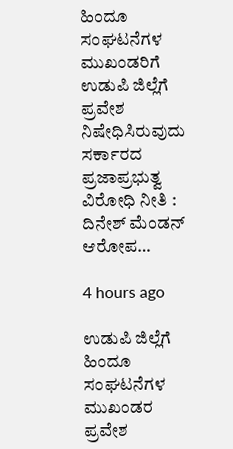ಹಿಂದೂ ಸಂಘಟನೆಗಳ ಮುಖಂಡರಿಗೆ ಉಡುಪಿ ಜಿಲ್ಲೆಗೆ ಪ್ರವೇಶ ನಿಷೇಧಿಸಿರುವುದು ಸರ್ಕಾರದ ಪ್ರಜಾಪ್ರಭುತ್ವ ವಿರೋಧಿ ನೀತಿ : ದಿನೇಶ್ ಮೆಂಡನ್ ಆರೋಪ…

4 hours ago

ಉಡುಪಿ ಜಿಲ್ಲೆಗೆ ಹಿಂದೂ ಸಂಘಟನೆಗಳ ಮುಖಂಡರ ಪ್ರವೇಶ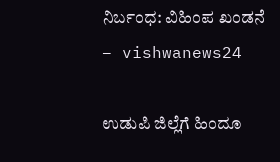ನಿರ್ಬಂಧ: ವಿಹಿಂಪ ಖಂಡನೆ – vishwanews24

ಉಡುಪಿ ಜಿಲ್ಲೆಗೆ ಹಿಂದೂ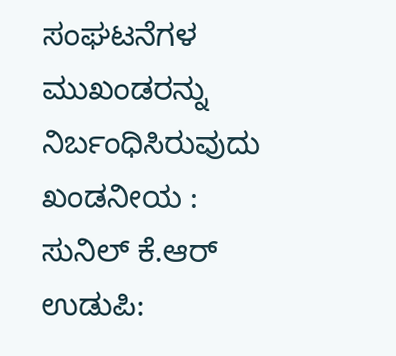ಸಂಘಟನೆಗಳ ಮುಖಂಡರನ್ನು ನಿರ್ಬಂಧಿಸಿರುವುದು ಖಂಡನೀಯ : ಸುನಿಲ್ ಕೆ.ಆರ್ ಉಡುಪಿ: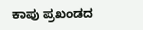ಕಾಪು ಪ್ರಖಂಡದ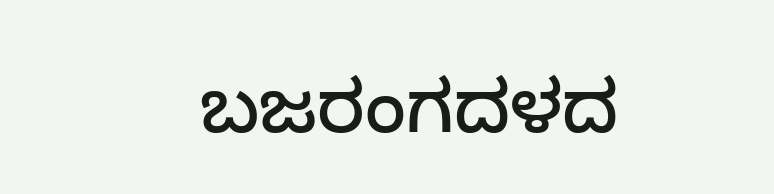ಬಜರಂಗದಳದ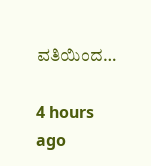ವತಿಯಿಂದ…

4 hours ago